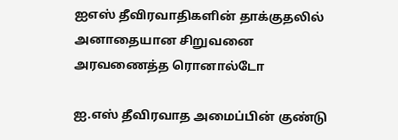ஐஎஸ் தீவிரவாதிகளின் தாக்குதலில் அனாதையான சிறுவனை அரவணைத்த ரொனால்டோ

ஐ.எஸ் தீவிரவாத அமைப்பின் குண்டு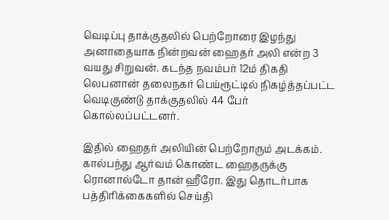வெடிப்பு தாக்குதலில் பெற்றோரை இழந்து அனாதையாக நின்றவன் ஹைதர் அலி என்ற 3 வயது சிறுவன். கடந்த நவம்பர் 12ம் திகதி லெபனான் தலைநகர் பெய்ரூட்டில் நிகழ்த்தப்பட்ட வெடிகுண்டு தாக்குதலில் 44 பேர் கொல்லப்பட்டனர்.

இதில் ஹைதர் அலியின் பெற்றோரும் அடக்கம். கால்பந்து ஆர்வம் கொண்ட ஹைதருக்கு ரொனால்டோ தான் ஹீரோ. இது தொடர்பாக பத்திரிக்கைகளில் செய்தி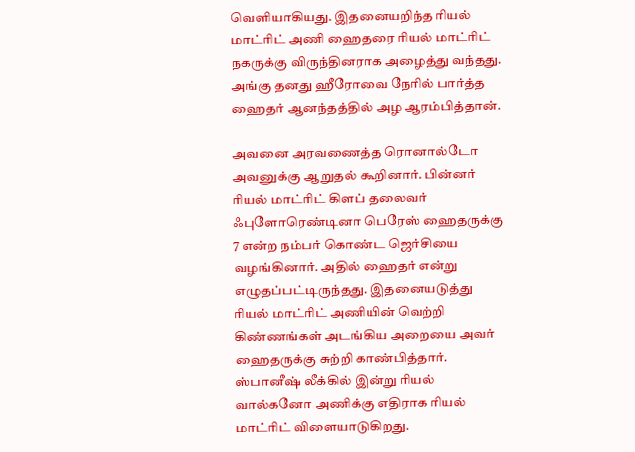வெளியாகியது. இதனையறிந்த ரியல் மாட்ரிட் அணி ஹைதரை ரியல் மாட்ரிட் நகருக்கு விருந்தினராக அழைத்து வந்தது. அங்கு தனது ஹீரோவை நேரில் பார்த்த ஹைதர் ஆனந்தத்தில் அழ ஆரம்பித்தான்.

அவனை அரவணைத்த ரொனால்டோ அவனுக்கு ஆறுதல் கூறினார். பின்னர் ரியல் மாட்ரிட் கிளப் தலைவர் ஃபுளோரெண்டினா பெரேஸ் ஹைதருக்கு 7 என்ற நம்பர் கொண்ட ஜெர்சியை வழங்கினார். அதில் ஹைதர் என்று எழுதப்பட்டிருந்தது. இதனையடுத்து ரியல் மாட்ரிட் அணியின் வெற்றி கிண்ணங்கள் அடங்கிய அறையை அவர் ஹைதருக்கு சுற்றி காண்பித்தார். ஸ்பானீஷ் லீக்கில் இன்று ரியல் வால்கனோ அணிக்கு எதிராக ரியல் மாட்ரிட் விளையாடுகிறது.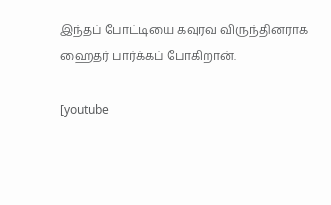இந்தப் போட்டியை கவுரவ விருந்தினராக ஹைதர் பார்க்கப் போகிறான்.

[youtube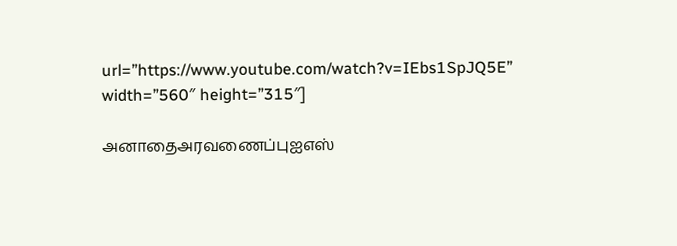url=”https://www.youtube.com/watch?v=IEbs1SpJQ5E” width=”560″ height=”315″]

அனாதைஅரவணைப்புஐஎஸ்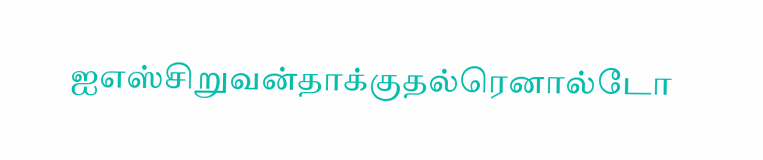ஐஎஸ்சிறுவன்தாக்குதல்ரெனால்டோ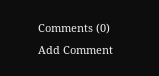Comments (0)
Add Comment